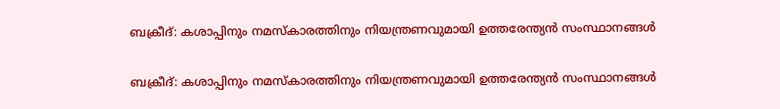ബക്രീദ്: കശാപ്പിനും നമസ്കാരത്തിനും നിയന്ത്രണവുമായി ഉത്തരേന്ത്യൻ സംസ്ഥാനങ്ങൾ

ബക്രീദ്: കശാപ്പിനും നമസ്കാരത്തിനും നിയന്ത്രണവുമായി ഉത്തരേന്ത്യൻ സംസ്ഥാനങ്ങൾ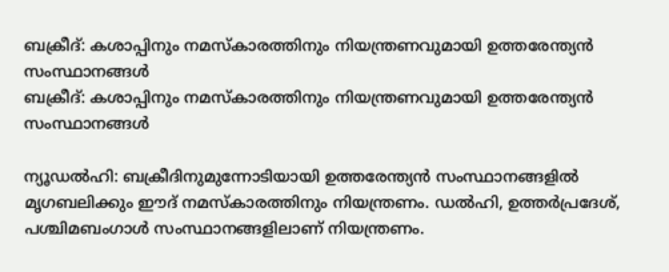ബക്രീദ്: കശാപ്പിനും നമസ്കാരത്തിനും നിയന്ത്രണവുമായി ഉത്തരേന്ത്യൻ സംസ്ഥാനങ്ങൾ
ബക്രീദ്: കശാപ്പിനും നമസ്കാരത്തിനും നിയന്ത്രണവുമായി ഉത്തരേന്ത്യൻ സംസ്ഥാനങ്ങൾ

ന്യൂഡൽഹി: ബക്രീദിനുമുന്നോടിയായി ഉത്തരേന്ത്യൻ സംസ്ഥാനങ്ങളിൽ മൃഗബലിക്കും ഈദ് നമസ്‌കാരത്തിനും നിയന്ത്രണം. ഡൽഹി, ഉത്തർപ്രദേശ്, പശ്ചിമബംഗാൾ സംസ്ഥാനങ്ങളിലാണ് നിയന്ത്രണം.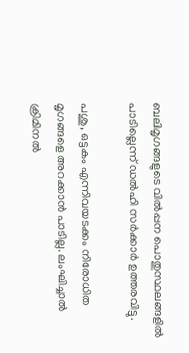ബലിമൃഗങ്ങളുടെ വിൽപ്പന പൊതുസ്ഥലങ്ങളിൽ പാടില്ലെന്ന് ഡൽഹി സർക്കാർ ഉത്തരവിട്ടു.

പശു, ഒട്ടകം എന്നിവയടക്കം നിരോധിത മൃഗങ്ങളെ അറക്കാൻ പാടില്ല. ലംഘിച്ചാൽ ക്രിമിനൽ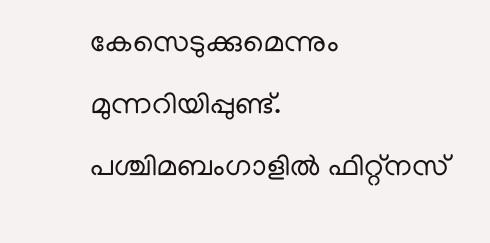കേസെടുക്കുമെന്നും മുന്നറിയിപ്പുണ്ട്. പശ്ചിമബംഗാളിൽ ഫിറ്റ്നസ്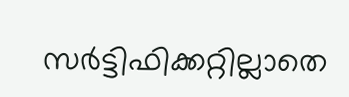സർട്ടിഫിക്കറ്റില്ലാതെ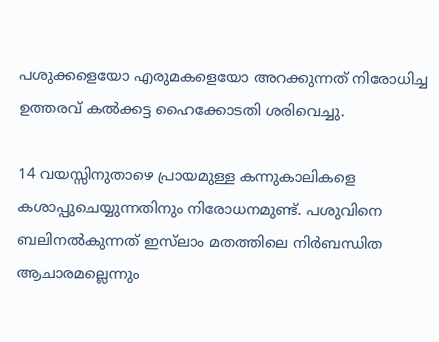പശുക്കളെയോ എരുമകളെയോ അറക്കുന്നത് നിരോധിച്ച ഉത്തരവ് കൽക്കട്ട ഹൈക്കോടതി ശരിവെച്ചു.

14 വയസ്സിനുതാഴെ പ്രായമുള്ള കന്നുകാലികളെ കശാപ്പുചെയ്യുന്നതിനും നിരോധനമുണ്ട്. പശുവിനെ ബലിനൽകുന്നത് ഇസ്‌ലാം മതത്തിലെ നിർബന്ധിത ആചാരമല്ലെന്നും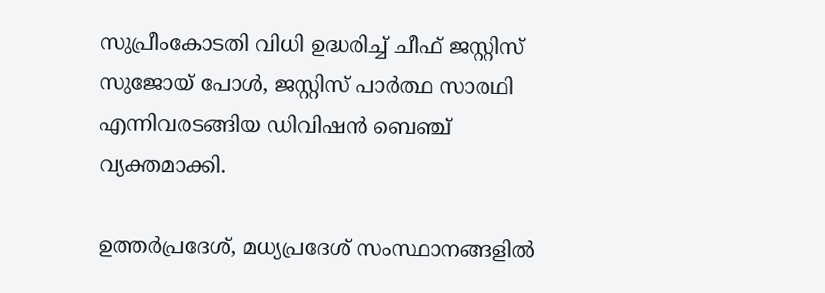സുപ്രീംകോടതി വിധി ഉദ്ധരിച്ച് ചീഫ് ജസ്റ്റിസ് സുജോയ് പോൾ, ജസ്റ്റിസ് പാർത്ഥ സാരഥി എന്നിവരടങ്ങിയ ഡിവിഷൻ ബെഞ്ച് വ്യക്തമാക്കി.

ഉത്തർപ്രദേശ്, മധ്യപ്രദേശ് സംസ്ഥാനങ്ങളിൽ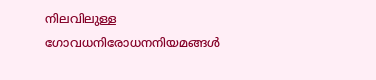നിലവിലുള്ള ഗോവധനിരോധനനിയമങ്ങൾ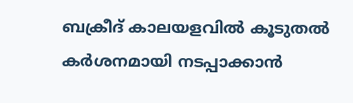ബക്രീദ് കാലയളവിൽ കൂടുതൽ കർശനമായി നടപ്പാക്കാൻ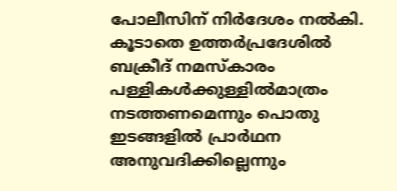പോലീസിന് നിർദേശം നൽകി. കൂടാതെ ഉത്തർപ്രദേശിൽ ബക്രീദ് നമസ്കാരം പള്ളികൾക്കുള്ളിൽമാത്രം നടത്തണമെന്നും പൊതു ഇടങ്ങളിൽ പ്രാർഥന അനുവദിക്കില്ലെന്നും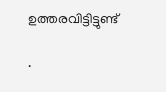ഉത്തരവിട്ടിട്ടുണ്ട്

.